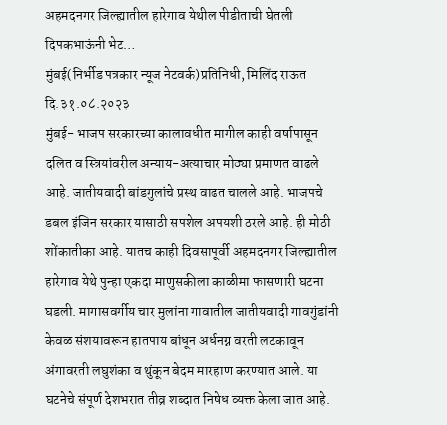अहमदनगर जिल्ह्यातील हारेगाव येथील पीडीताची घेतली दिपकभाऊंनी भेट…
मुंबई(निर्भीड पत्रकार न्यूज नेटवर्क)प्रतिनिधी, मिलिंद राऊत
दि.३१.०८.२०२३
मुंबई- भाजप सरकारच्या कालावधीत मागील काही वर्षापासून दलित व स्त्रियांवरील अन्याय-अत्याचार मोठ्या प्रमाणत वाढले आहे. जातीयवादी बांडगुलांचे प्रस्थ वाढत चालले आहे. भाजपचे डबल इंजिन सरकार यासाठी सपशेल अपयशी ठरले आहे. ही मोठी शोंकातीका आहे. यातच काही दिवसापूर्वी अहमदनगर जिल्ह्यातील हारेगाव येथे पुन्हा एकदा माणुसकीला काळीमा फासणारी घटना घडली. मागासवर्गीय चार मुलांना गावातील जातीयवादी गावगुंडांनी केवळ संशयावरून हातपाय बांधून अर्धनग्न वरती लटकावून अंगावरती लघुशंका व थुंकून बेदम मारहाण करण्यात आले. या घटनेचे संपूर्ण देशभरात तीव्र शब्दात निषेध व्यक्त केला जात आहे.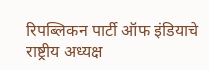रिपब्लिकन पार्टी ऑफ इंडियाचे राष्ट्रीय अध्यक्ष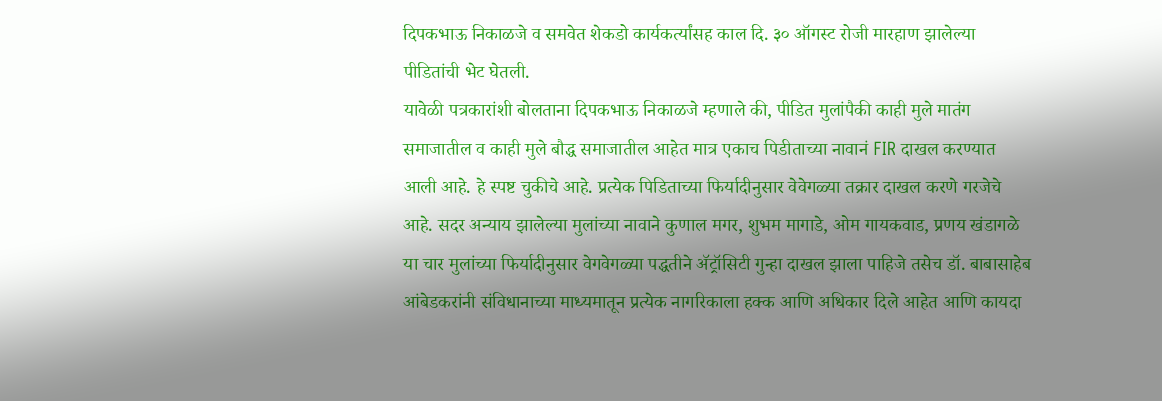दिपकभाऊ निकाळजे व समवेत शेकडो कार्यकर्त्यांसह काल दि. ३० ऑगस्ट रोजी मारहाण झालेल्या पीडितांची भेट घेतली.
यावेळी पत्रकारांशी बोलताना दिपकभाऊ निकाळजे म्हणाले की, पीडित मुलांपैकी काही मुले मातंग समाजातील व काही मुले बौद्ध समाजातील आहेत मात्र एकाच पिडीताच्या नावानं FIR दाखल करण्यात आली आहे. हे स्पष्ट चुकीचे आहे. प्रत्येक पिडिताच्या फिर्यादीनुसार वेवेगळ्या तक्रार दाखल करणे गरजेचे आहे. सदर अन्याय झालेल्या मुलांच्या नावाने कुणाल मगर, शुभम मागाडे, ओम गायकवाड, प्रणय खंडागळे या चार मुलांच्या फिर्यादीनुसार वेगवेगळ्या पद्धतीने ॲट्रॉसिटी गुन्हा दाखल झाला पाहिजे तसेच डॉ. बाबासाहेब आंबेडकरांनी संविधानाच्या माध्यमातून प्रत्येक नागरिकाला हक्क आणि अधिकार दिले आहेत आणि कायदा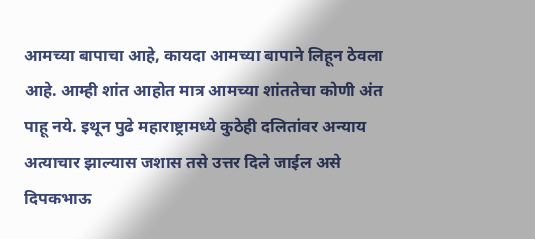आमच्या बापाचा आहे, कायदा आमच्या बापाने लिहून ठेवला आहे. आम्ही शांत आहोत मात्र आमच्या शांततेचा कोणी अंत पाहू नये. इथून पुढे महाराष्ट्रामध्ये कुठेही दलितांवर अन्याय अत्याचार झाल्यास जशास तसे उत्तर दिले जाईल असे दिपकभाऊ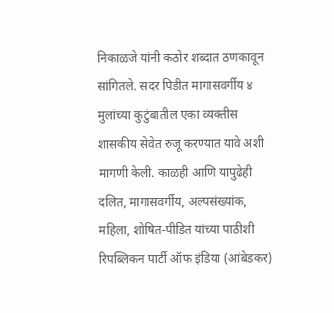निकाळजे यांनी कठोर शब्दात ठणकावून सांगितले. सदर पिडीत मागासवर्गीय ४ मुलांच्या कुटुंबातील एका व्यक्तीस शासकीय सेवेत रुजू करण्यात यावे अशी मागणी केली. काळही आणि यापुढेही दलित, मागासवर्गीय, अल्पसंख्यांक, महिला, शोषित-पीडित यांच्या पाठीशी रिपब्लिकन पार्टी ऑफ इंडिया (आंबेडकर)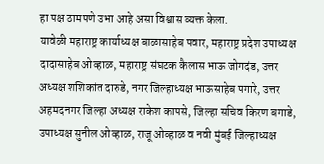हा पक्ष ठामपणे उभा आहे असा विश्वास व्यक्त केला.
यावेळी महाराष्ट्र कार्याध्यक्ष बाळासाहेब पवार, महाराष्ट्र प्रदेश उपाध्यक्ष दादासाहेब ओव्हाळ, महाराष्ट्र संघटक कैलास भाऊ जोगदंड, उत्तर अध्यक्ष शशिकांत दारुडे, नगर जिल्हाध्यक्ष भाऊसाहेब पगारे, उत्तर अहमदनगर जिल्हा अध्यक्ष राकेश कापसे, जिल्हा सचिव किरण बगाडे, उपाध्यक्ष सुनील ओव्हाळ, राजू ओव्हाळ व नवी मुंबई जिल्हाध्यक्ष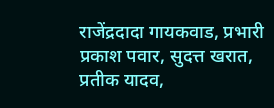राजेंद्रदादा गायकवाड, प्रभारी प्रकाश पवार, सुदत्त खरात, प्रतीक यादव,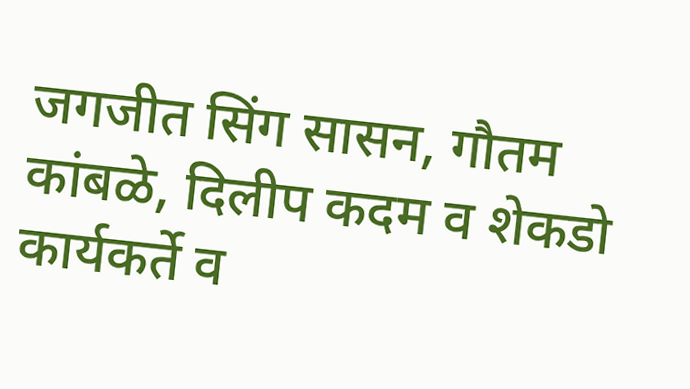जगजीत सिंग सासन, गौतम कांबळे, दिलीप कदम व शेकडो कार्यकर्ते व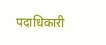पदाधिकारी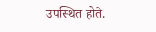उपस्थित होते.